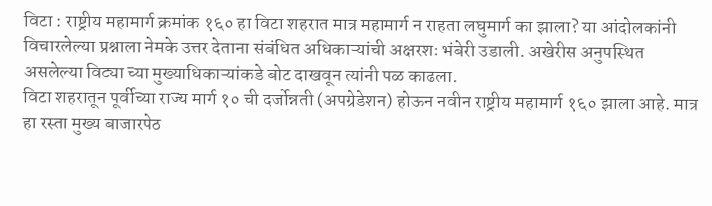विटा : राष्ट्रीय महामार्ग क्रमांक १६० हा विटा शहरात मात्र महामार्ग न राहता लघुमार्ग का झाला? या आंदोलकांनी विचारलेल्या प्रश्नाला नेमके उत्तर देताना संबंधित अधिकाऱ्यांची अक्षरशः भंबेरी उडाली. अखेरीस अनुपस्थित असलेल्या विट्या च्या मुख्याधिकाऱ्यांकडे बोट दाखवून त्यांनी पळ काढला.
विटा शहरातून पूर्वीच्या राज्य मार्ग १० ची दर्जोन्नती (अपग्रेडेशन) होऊन नवीन राष्ट्रीय महामार्ग १६० झाला आहे. मात्र हा रस्ता मुख्य बाजारपेठ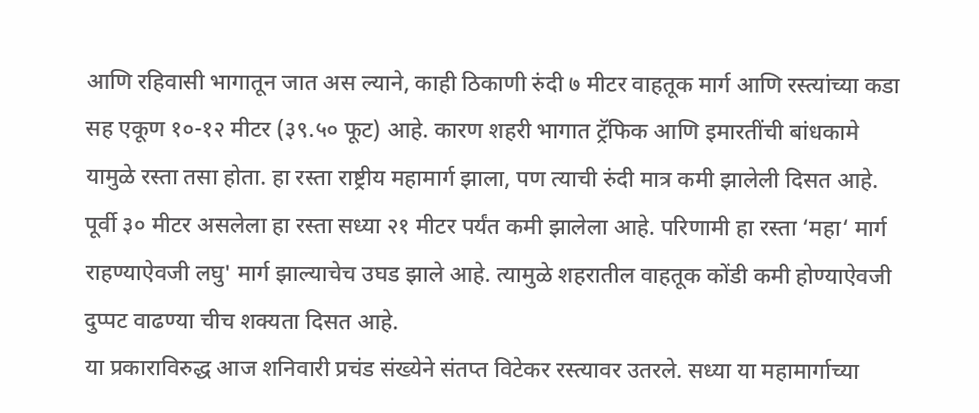आणि रहिवासी भागातून जात अस ल्याने, काही ठिकाणी रुंदी ७ मीटर वाहतूक मार्ग आणि रस्त्यांच्या कडा सह एकूण १०-१२ मीटर (३९.५० फूट) आहे. कारण शहरी भागात ट्रॅफिक आणि इमारतींची बांधकामे यामुळे रस्ता तसा होता. हा रस्ता राष्ट्रीय महामार्ग झाला, पण त्याची रुंदी मात्र कमी झालेली दिसत आहे. पूर्वी ३० मीटर असलेला हा रस्ता सध्या २१ मीटर पर्यंत कमी झालेला आहे. परिणामी हा रस्ता ‘महा‘ मार्ग राहण्याऐवजी लघु' मार्ग झाल्याचेच उघड झाले आहे. त्यामुळे शहरातील वाहतूक कोंडी कमी होण्याऐवजी दुप्पट वाढण्या चीच शक्यता दिसत आहे.
या प्रकाराविरुद्ध आज शनिवारी प्रचंड संख्येने संतप्त विटेकर रस्त्यावर उतरले. सध्या या महामार्गाच्या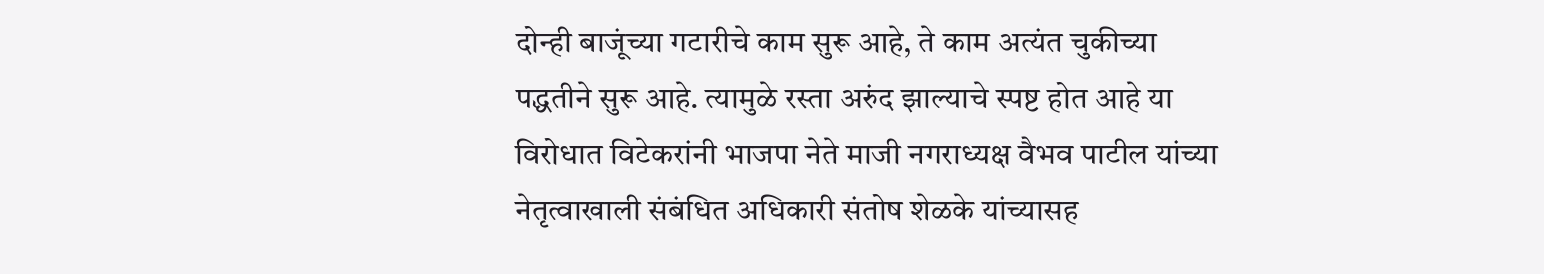दोन्ही बाजूंच्या गटारीचे काम सुरू आहे, ते काम अत्यंत चुकीच्या पद्धतीने सुरू आहे. त्यामुळे रस्ता अरुंद झाल्याचे स्पष्ट होत आहे या विरोधात विटेकरांनी भाजपा नेते माजी नगराध्यक्ष वैभव पाटील यांच्या नेतृत्वाखाली संबंधित अधिकारी संतोष शेळके यांच्यासह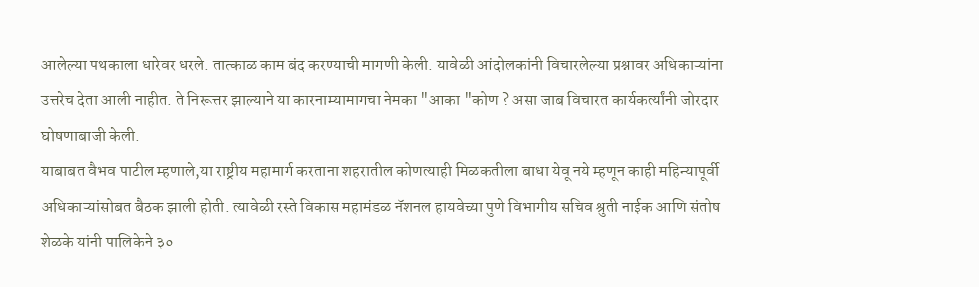आलेल्या पथकाला धारेवर धरले. तात्काळ काम बंद करण्याची मागणी केली. यावेळी आंदोलकांनी विचारलेल्या प्रश्नावर अधिकाऱ्यांना उत्तरेच देता आली नाहीत. ते निरूत्तर झाल्याने या कारनाम्यामागचा नेमका "आका "कोण ? असा जाब विचारत कार्यकर्त्यांनी जोरदार घोषणाबाजी केली.
याबाबत वैभव पाटील म्हणाले,या राष्ट्रीय महामार्ग करताना शहरातील कोणत्याही मिळकतीला बाधा येवू नये म्हणून काही महिन्यापूर्वी अधिकाऱ्यांसोबत बैठक झाली होती. त्यावेळी रस्ते विकास महामंडळ नॅशनल हायवेच्या पुणे विभागीय सचिव श्रुती नाईक आणि संतोष शेळके यांनी पालिकेने ३०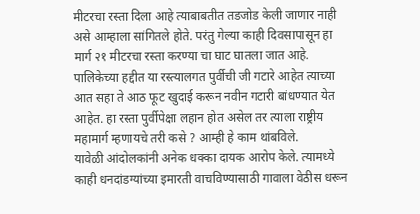मीटरचा रस्ता दिला आहे त्याबाबतीत तडजोड केली जाणार नाही असे आम्हाला सांगितले होते. परंतु गेल्या काही दिवसापासून हा मार्ग २१ मीटरचा रस्ता करण्या चा घाट घातला जात आहे. पालिकेच्या हद्दीत या रस्त्यालगत पुर्वीची जी गटारे आहेत त्याच्या आत सहा ते आठ फूट खुदाई करून नवीन गटारी बांधण्यात येत आहेत. हा रस्ता पुर्वीपेक्षा लहान होत असेल तर त्याला राष्ट्रीय महामार्ग म्हणायचे तरी कसे ? आम्ही हे काम थांबविले.
यावेळी आंदोलकांनी अनेक धक्का दायक आरोप केले. त्यामध्ये काही धनदांडग्यांच्या इमारती वाचविण्यासाठी गावाला वेठीस धरून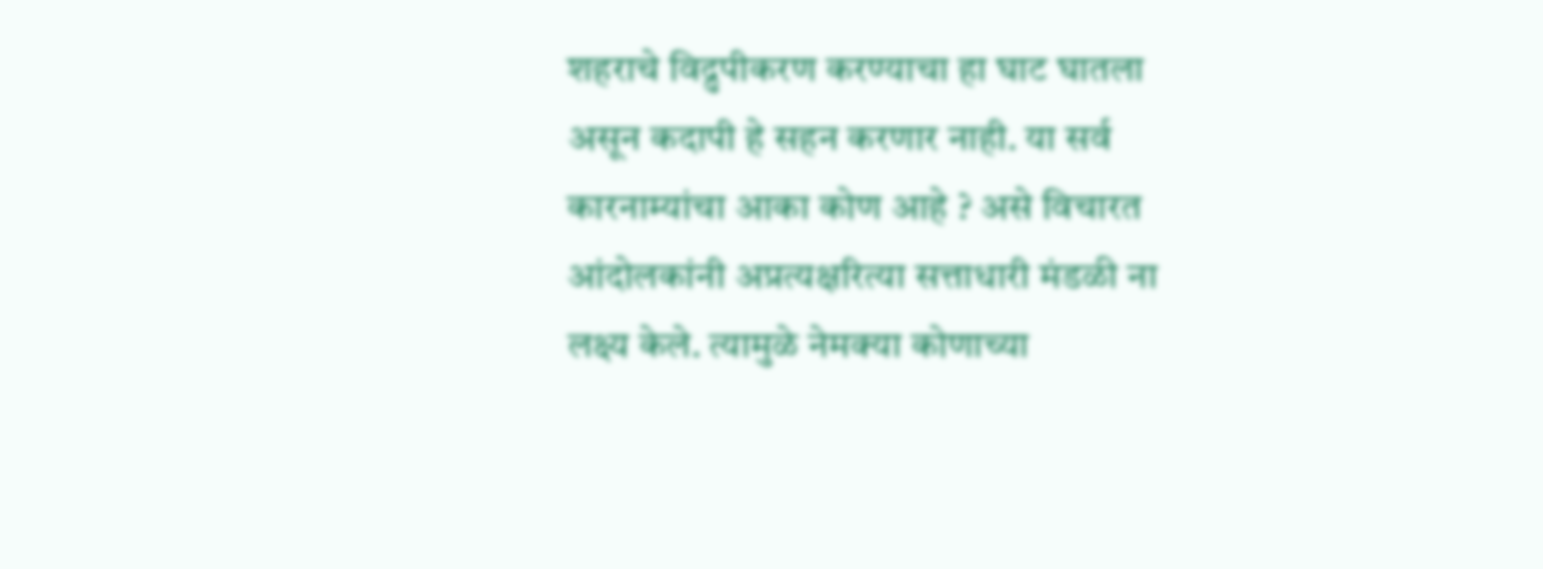शहराचे विद्रुपीकरण करण्याचा हा घाट घातला असून कदापी हे सहन करणार नाही. या सर्व कारनाम्यांचा आका कोण आहे ? असे विचारत आंदोलकांनी अप्रत्यक्षरित्या सत्ताधारी मंडळी ना लक्ष्य केले. त्यामुळे नेमक्या कोणाच्या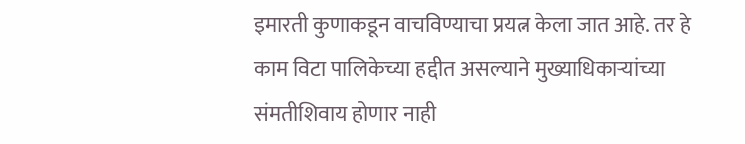इमारती कुणाकडून वाचविण्याचा प्रयत्न केला जात आहे. तर हे काम विटा पालिकेच्या हद्दीत असल्याने मुख्याधिकाऱ्यांच्या संमतीशिवाय होणार नाही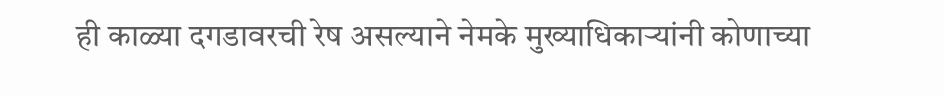ही काळ्या दगडावरची रेष असल्याने नेमके मुख्याधिकाऱ्यांनी कोणाच्या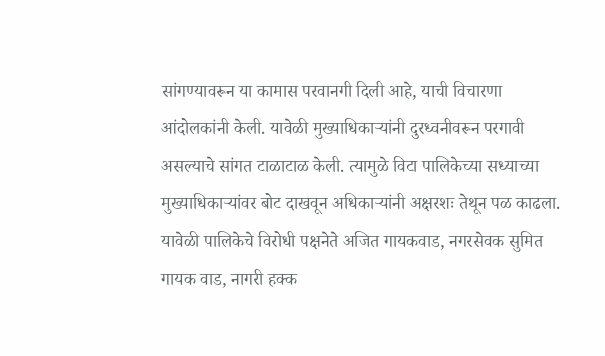सांगण्यावरून या कामास परवानगी दिली आहे, याची विचारणा आंदोलकांनी केली. यावेळी मुख्याधिकाऱ्यांनी दुरध्वनीवरून परगावी असल्याचे सांगत टाळाटाळ केली. त्यामुळे विटा पालिकेच्या सध्याच्या मुख्याधिकाऱ्यांवर बोट दाखवून अधिकाऱ्यांनी अक्षरशः तेथून पळ काढला.
यावेळी पालिकेचे विरोधी पक्षनेते अजित गायकवाड, नगरसेवक सुमित गायक वाड, नागरी हक्क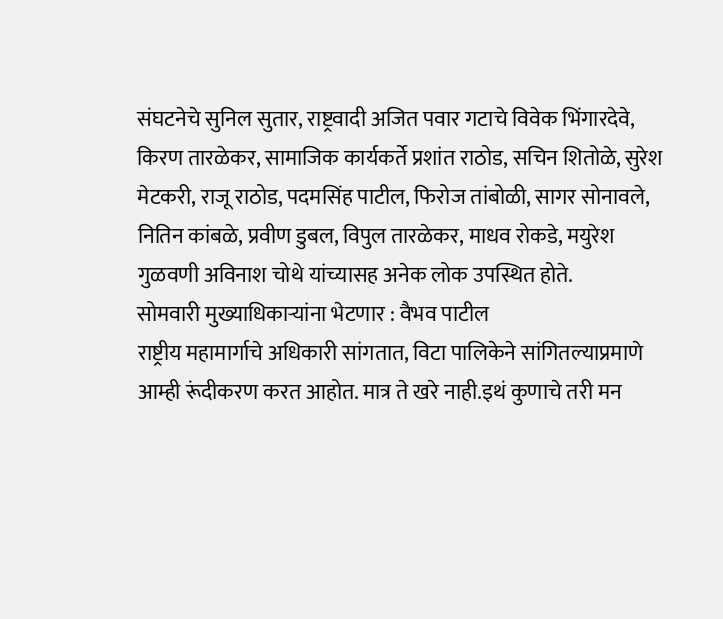संघटनेचे सुनिल सुतार, राष्ट्रवादी अजित पवार गटाचे विवेक भिंगारदेवे, किरण तारळेकर, सामाजिक कार्यकर्ते प्रशांत राठोड, सचिन शितोळे, सुरेश मेटकरी, राजू राठोड, पदमसिंह पाटील, फिरोज तांबोळी, सागर सोनावले, नितिन कांबळे, प्रवीण डुबल, विपुल तारळेकर, माधव रोकडे, मयुरेश गुळवणी अविनाश चोथे यांच्यासह अनेक लोक उपस्थित होते.
सोमवारी मुख्याधिकाऱ्यांना भेटणार : वैभव पाटील
राष्ट्रीय महामार्गाचे अधिकारी सांगतात, विटा पालिकेने सांगितल्याप्रमाणे आम्ही रूंदीकरण करत आहोत. मात्र ते खरे नाही.इथं कुणाचे तरी मन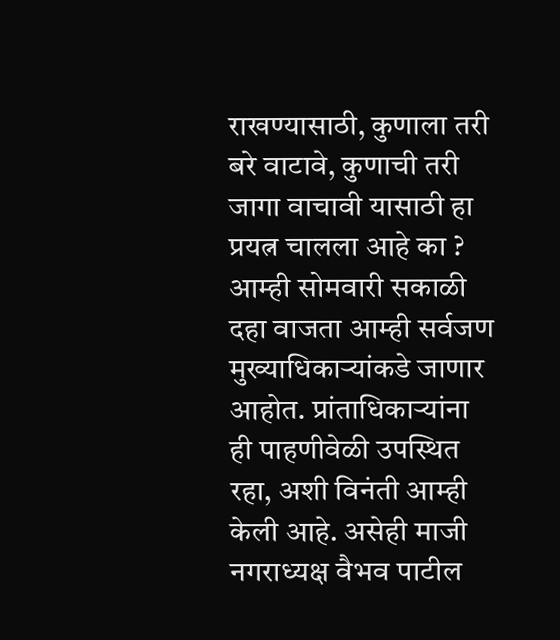राखण्यासाठी, कुणाला तरी बरे वाटावे, कुणाची तरी जागा वाचावी यासाठी हा प्रयत्न चालला आहे का ? आम्ही सोमवारी सकाळी दहा वाजता आम्ही सर्वजण मुख्याधिकाऱ्यांकडे जाणार आहोत. प्रांताधिकाऱ्यांना ही पाहणीवेळी उपस्थित रहा, अशी विनंती आम्ही केली आहे. असेही माजी नगराध्यक्ष वैभव पाटील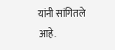यांनी सांगितले आहे.